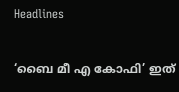Headlines

‘ബൈ മീ എ കോഫി’ ഇത്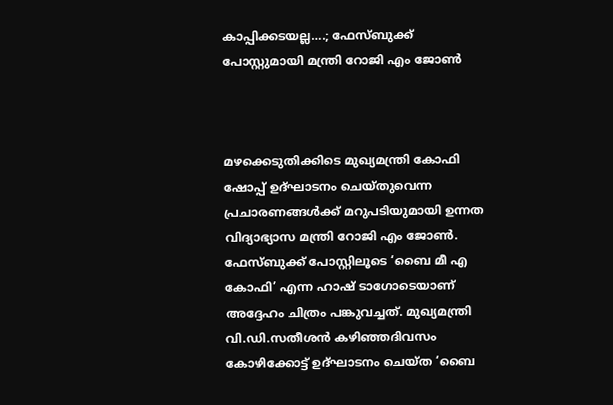കാപ്പിക്കടയല്ല….; ഫേസ്ബുക്ക് പോസ്റ്റുമായി മന്ത്രി റോജി എം ജോൺ



മഴക്കെടുതിക്കിടെ മുഖ്യമന്ത്രി കോഫി ഷോപ്പ് ഉദ്ഘാടനം ചെയ്തുവെന്ന പ്രചാരണങ്ങൾക്ക് മറുപടിയുമായി ഉന്നത വിദ്യാഭ്യാസ മന്ത്രി റോജി എം ജോൺ. ഫേസ്ബുക്ക് പോസ്റ്റിലൂടെ ‘ബൈ മീ എ കോഫി’ എന്ന ഹാഷ് ടാഗോടെയാണ് അദ്ദേഹം ചിത്രം പങ്കുവച്ചത്. മുഖ്യമന്ത്രി വി.ഡി.സതീശൻ കഴിഞ്ഞദിവസം കോഴിക്കോട്ട് ഉദ്ഘാടനം ചെയ്ത ‘ബൈ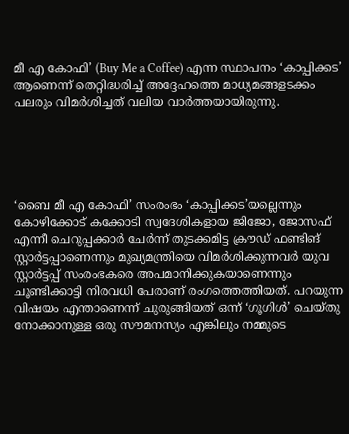മീ എ കോഫി’ (Buy Me a Coffee) എന്ന സ്ഥാപനം ‘കാപ്പിക്കട’ ആണെന്ന് തെറ്റിദ്ധരിച്ച് അദ്ദേഹത്തെ മാധ്യമങ്ങളടക്കം പലരും വിമർശിച്ചത് വലിയ വാർത്തയായിരുന്നു.





‘ബൈ മീ എ കോഫി’ സംരംഭം ‘കാപ്പിക്കട’യല്ലെന്നും കോഴിക്കോട് കക്കോടി സ്വദേശികളായ ജിജോ, ജോസഫ് എന്നീ ചെറുപ്പക്കാർ ചേർന്ന് തുടക്കമിട്ട ക്രൗഡ് ഫണ്ടിങ് സ്റ്റാർട്ടപ്പാണെന്നും മുഖ്യമന്ത്രിയെ വിമർശിക്കുന്നവർ യുവ സ്റ്റാർട്ടപ്പ് സംരംഭകരെ അപമാനിക്കുകയാണെന്നും ചൂണ്ടിക്കാട്ടി നിരവധി പേരാണ് രംഗത്തെത്തിയത്. പറയുന്ന വിഷയം എന്താണെന്ന് ചുരുങ്ങിയത് ഒന്ന് ‘ഗൂഗിൾ’ ചെയ്തു‌ നോക്കാനുള്ള ഒരു സൗമനസ്യം എങ്കിലും നമ്മുടെ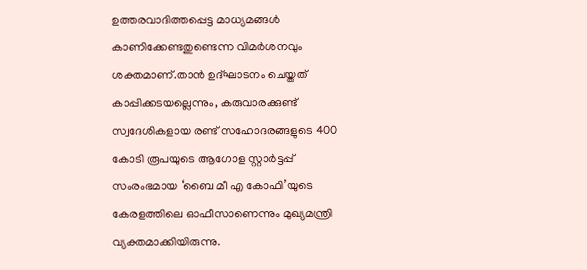ഉത്തരവാദിത്തപ്പെട്ട മാധ്യമങ്ങൾ കാണിക്കേണ്ടതുണ്ടെന്ന വിമർശനവും ശക്തമാണ്.താൻ ഉദ്ഘാടനം ചെയ്തത് കാപ്പിക്കടയല്ലെന്നും, കരുവാരക്കുണ്ട് സ്വദേശികളായ രണ്ട് സഹോദരങ്ങളുടെ 400 കോടി രൂപയുടെ ആഗോള സ്റ്റാർട്ടപ്പ് സംരംഭമായ ‘ബൈ മീ എ കോഫി’യുടെ കേരളത്തിലെ ഓഫീസാണെന്നും മുഖ്യമന്ത്രി വ്യക്തമാക്കിയിരുന്നു.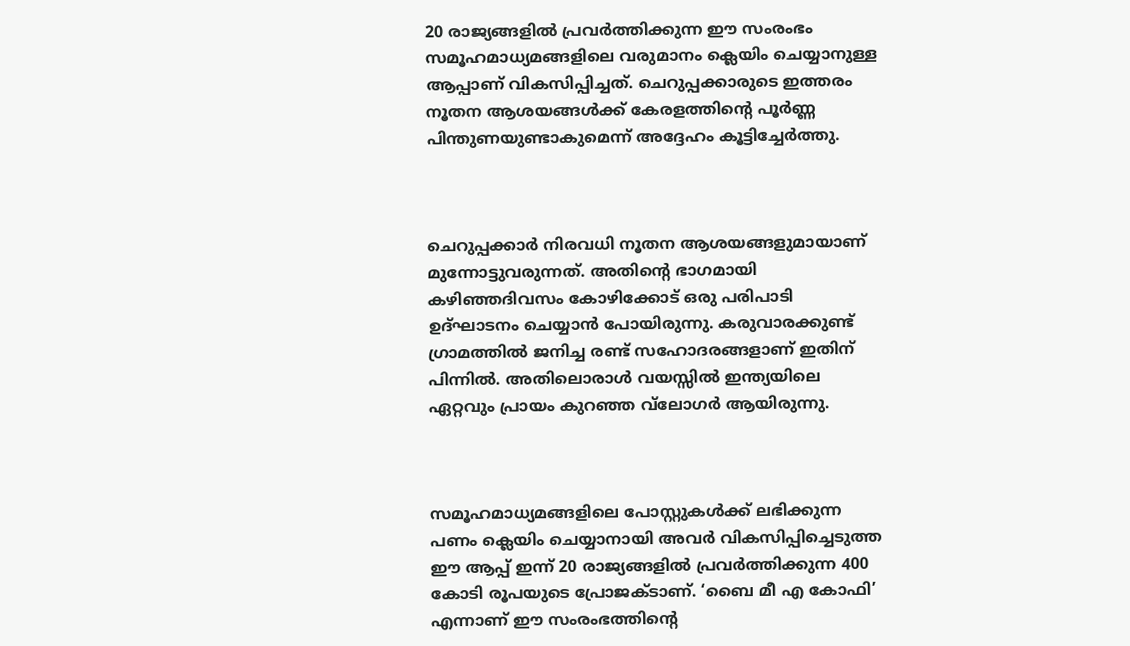20 രാജ്യങ്ങളിൽ പ്രവർത്തിക്കുന്ന ഈ സംരംഭം സമൂഹമാധ്യമങ്ങളിലെ വരുമാനം ക്ലെയിം ചെയ്യാനുള്ള ആപ്പാണ് വികസിപ്പിച്ചത്. ചെറുപ്പക്കാരുടെ ഇത്തരം നൂതന ആശയങ്ങൾക്ക് കേരളത്തിന്റെ പൂർണ്ണ പിന്തുണയുണ്ടാകുമെന്ന് അദ്ദേഹം കൂട്ടിച്ചേർത്തു.



ചെറുപ്പക്കാർ നിരവധി നൂതന ആശയങ്ങളുമായാണ് മുന്നോട്ടുവരുന്നത്. അതിന്റെ ഭാഗമായി കഴിഞ്ഞദിവസം കോഴിക്കോട് ഒരു പരിപാടി ഉദ്ഘാടനം ചെയ്യാൻ പോയിരുന്നു. കരുവാരക്കുണ്ട് ഗ്രാമത്തിൽ ജനിച്ച രണ്ട് സഹോദരങ്ങളാണ് ഇതിന് പിന്നിൽ. അതിലൊരാൾ വയസ്സിൽ ഇന്ത്യയിലെ ഏറ്റവും പ്രായം കുറഞ്ഞ വ്‌ലോഗർ ആയിരുന്നു.



സമൂഹമാധ്യമങ്ങളിലെ പോസ്റ്റുകൾക്ക് ലഭിക്കുന്ന പണം ക്ലെയിം ചെയ്യാനായി അവർ വികസിപ്പിച്ചെടുത്ത ഈ ആപ്പ് ഇന്ന് 20 രാജ്യങ്ങളിൽ പ്രവർത്തിക്കുന്ന 400 കോടി രൂപയുടെ പ്രോജക്ടാണ്. ‘ബൈ മീ എ കോഫി’ എന്നാണ് ഈ സംരംഭത്തിന്റെ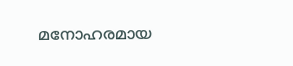മനോഹരമായ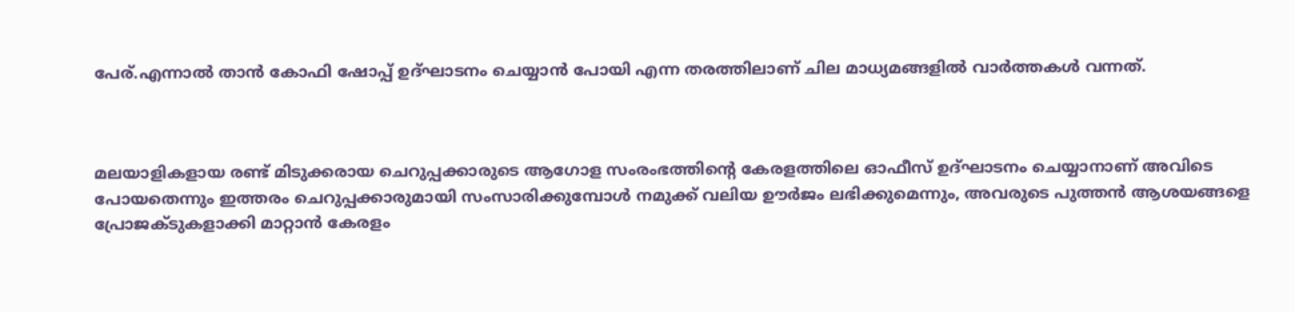പേര്.എന്നാൽ താൻ കോഫി ഷോപ്പ് ഉദ്ഘാടനം ചെയ്യാൻ പോയി എന്ന തരത്തിലാണ് ചില മാധ്യമങ്ങളിൽ വാർത്തകൾ വന്നത്.



മലയാളികളായ രണ്ട് മിടുക്കരായ ചെറുപ്പക്കാരുടെ ആഗോള സംരംഭത്തിന്റെ കേരളത്തിലെ ഓഫീസ് ഉദ്ഘാടനം ചെയ്യാനാണ് അവിടെ പോയതെന്നും ഇത്തരം ചെറുപ്പക്കാരുമായി സംസാരിക്കുമ്പോൾ നമുക്ക് വലിയ ഊർജം ലഭിക്കുമെന്നും, അവരുടെ പുത്തൻ ആശയങ്ങളെ പ്രോജക്ടുകളാക്കി മാറ്റാൻ കേരളം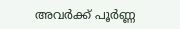അവർക്ക് പൂർണ്ണ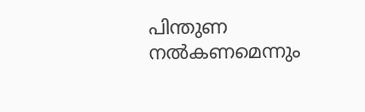പിന്തുണ നൽകണമെന്നും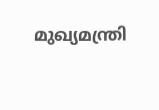മുഖ്യമന്ത്രി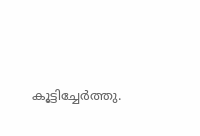കൂട്ടിച്ചേർത്തു.